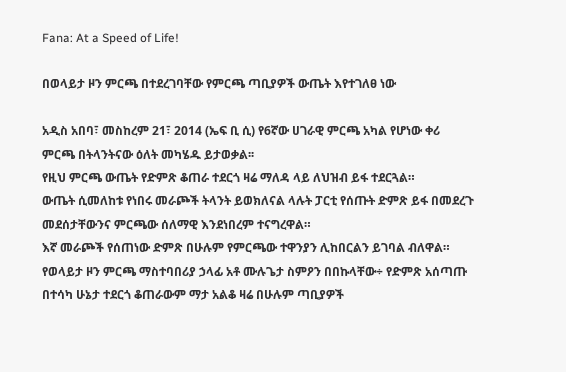Fana: At a Speed of Life!

በወላይታ ዞን ምርጫ በተደረገባቸው የምርጫ ጣቢያዎች ውጤት እየተገለፀ ነው

አዲስ አበባ፣ መስከረም 21፣ 2014 (ኤፍ ቢ ሲ) የ6ኛው ሀገራዊ ምርጫ አካል የሆነው ቀሪ ምርጫ በትላንትናው ዕለት መካሄዱ ይታወቃል፡፡
የዚህ ምርጫ ውጤት የድምጽ ቆጠራ ተደርጎ ዛሬ ማለዳ ላይ ለህዝብ ይፋ ተደርጓል።
ውጤት ሲመለከቱ የነበሩ መራጮች ትላንት ይወክለናል ላሉት ፓርቲ የሰጡት ድምጽ ይፋ በመደረጉ መደሰታቸውንና ምርጫው ሰለማዊ እንደነበረም ተናግረዋል።
እኛ መራጮች የሰጠነው ድምጽ በሁሉም የምርጫው ተዋንያን ሊከበርልን ይገባል ብለዋል።
የወላይታ ዞን ምርጫ ማስተባበሪያ ኃላፊ አቶ ሙሉጌታ ስምዖን በበኩላቸው÷ የድምጽ አሰጣጡ በተሳካ ሁኔታ ተደርጎ ቆጠራውም ማታ አልቆ ዛሬ በሁሉም ጣቢያዎች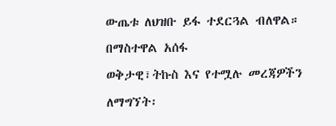ውጤቱ ለህዝቡ ይፋ ተደርጓል ብለዋል።
በማስተዋል አሰፋ
ወቅታዊ፣ትኩስ እና የተሟሉ መረጃዎችን ለማግኘት፡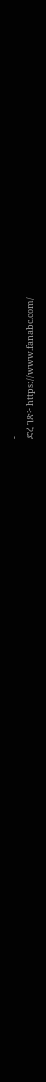-
ድረ ገጽ፦ https://www.fanabc.com/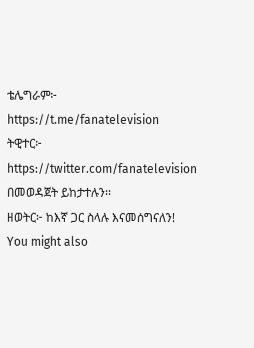ቴሌግራም፦ https://t.me/fanatelevision
ትዊተር፦ https://twitter.com/fanatelevision በመወዳጀት ይከታተሉን፡፡
ዘወትር፦ ከእኛ ጋር ስላሉ እናመሰግናለን!
You might also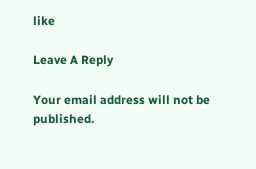like

Leave A Reply

Your email address will not be published.